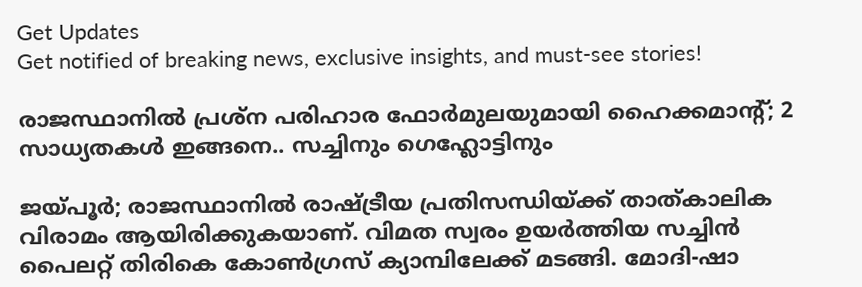Get Updates
Get notified of breaking news, exclusive insights, and must-see stories!

രാജസ്ഥാനിൽ പ്രശ്ന പരിഹാര ഫോർമുലയുമായി ഹൈക്കമാന്റ്; 2 സാധ്യതകൾ ഇങ്ങനെ.. സച്ചിനും ഗെഹ്ലോട്ടിനും

ജയ്പൂർ; രാജസ്ഥാനിൽ രാഷ്ട്രീയ പ്രതിസന്ധിയ്ക്ക് താത്കാലിക വിരാമം ആയിരിക്കുകയാണ്. വിമത സ്വരം ഉയർത്തിയ സച്ചിൻ പൈലറ്റ് തിരികെ കോൺഗ്രസ് ക്യാമ്പിലേക്ക് മടങ്ങി. മോദി-ഷാ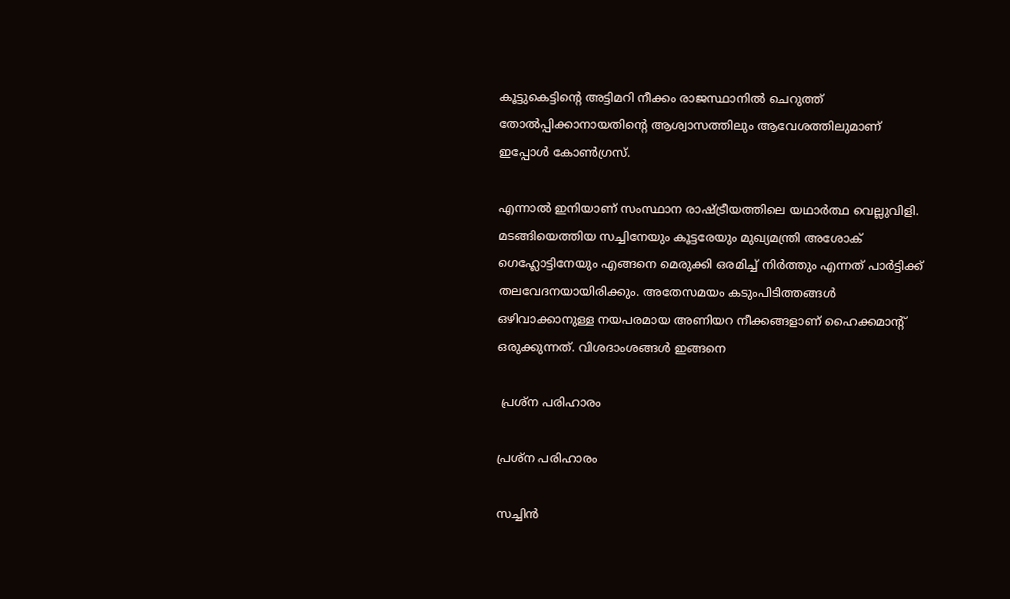കൂട്ടുകെട്ടിന്റെ അട്ടിമറി നീക്കം രാജസ്ഥാനിൽ ചെറുത്ത് തോൽപ്പിക്കാനായതിന്റെ ആശ്വാസത്തിലും ആവേശത്തിലുമാണ് ഇപ്പോൾ കോൺഗ്രസ്.

എന്നാൽ ഇനിയാണ് സംസ്ഥാന രാഷ്ട്രീയത്തിലെ യഥാർത്ഥ വെല്ലുവിളി. മടങ്ങിയെത്തിയ സച്ചിനേയും കൂട്ടരേയും മുഖ്യമന്ത്രി അശോക് ഗെഹ്ലോട്ടിനേയും എങ്ങനെ മെരുക്കി ഒരമിച്ച് നിർത്തും എന്നത് പാർട്ടിക്ക് തലവേദനയായിരിക്കും. അതേസമയം കടുംപിടിത്തങ്ങൾ ഒഴിവാക്കാനുള്ള നയപരമായ അണിയറ നീക്കങ്ങളാണ് ഹൈക്കമാന്റ് ഒരുക്കുന്നത്. വിശദാംശങ്ങൾ ഇങ്ങനെ

 പ്രശ്ന പരിഹാരം

പ്രശ്ന പരിഹാരം

സച്ചിൻ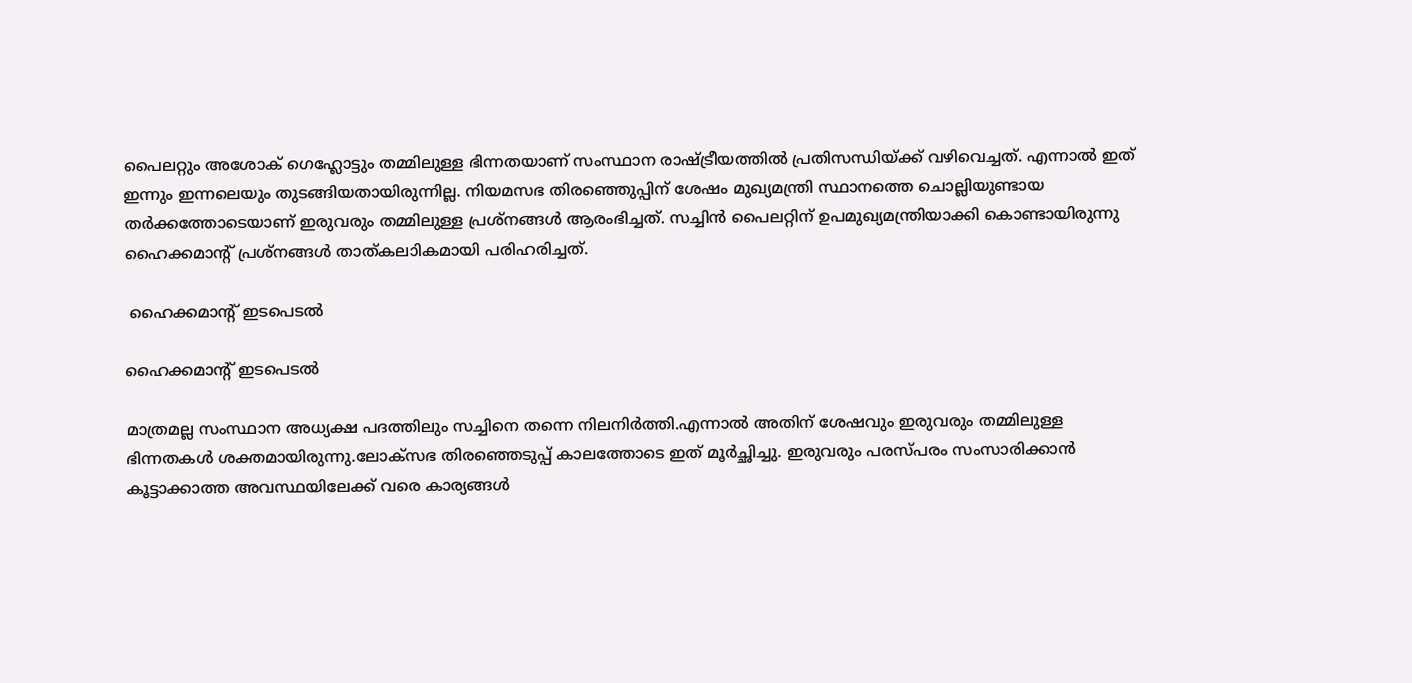പൈലറ്റും അശോക് ഗെഹ്ലോട്ടും തമ്മിലുള്ള ഭിന്നതയാണ് സംസ്ഥാന രാഷ്ട്രീയത്തിൽ പ്രതിസന്ധിയ്ക്ക് വഴിവെച്ചത്. എന്നാൽ ഇത് ഇന്നും ഇന്നലെയും തുടങ്ങിയതായിരുന്നില്ല. നിയമസഭ തിരഞ്ഞെുപ്പിന് ശേഷം മുഖ്യമന്ത്രി സ്ഥാനത്തെ ചൊല്ലിയുണ്ടായ തർക്കത്തോടെയാണ് ഇരുവരും തമ്മിലുള്ള പ്രശ്നങ്ങൾ ആരംഭിച്ചത്. സച്ചിൻ പൈലറ്റിന് ഉപമുഖ്യമന്ത്രിയാക്കി കൊണ്ടായിരുന്നു ഹൈക്കമാന്റ് പ്രശ്നങ്ങൾ താത്കലാികമായി പരിഹരിച്ചത്.

 ഹൈക്കമാന്റ് ഇടപെടൽ

ഹൈക്കമാന്റ് ഇടപെടൽ

മാത്രമല്ല സംസ്ഥാന അധ്യക്ഷ പദത്തിലും സച്ചിനെ തന്നെ നിലനിർത്തി.എന്നാൽ അതിന് ശേഷവും ഇരുവരും തമ്മിലുള്ള ഭിന്നതകൾ ശക്തമായിരുന്നു.ലോക്സഭ തിരഞ്ഞെടുപ്പ് കാലത്തോടെ ഇത് മൂർച്ഛിച്ചു. ഇരുവരും പരസ്പരം സംസാരിക്കാൻ കൂട്ടാക്കാത്ത അവസ്ഥയിലേക്ക് വരെ കാര്യങ്ങൾ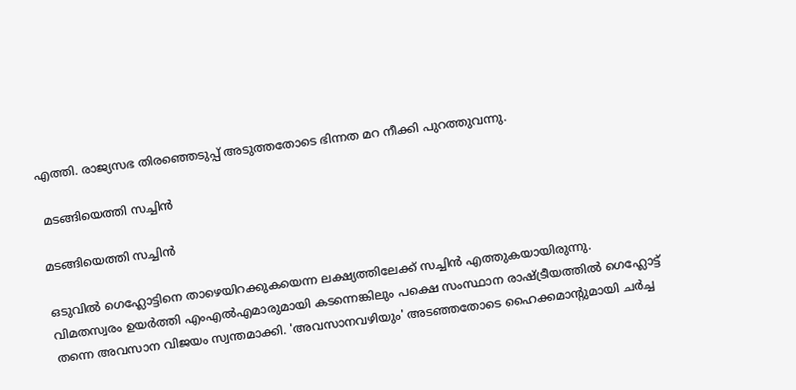എത്തി. രാജ്യസഭ തിരഞ്ഞെടുപ്പ് അടുത്തതോടെ ഭിന്നത മറ നീക്കി പുറത്തുവന്നു.

 മടങ്ങിയെത്തി സച്ചിൻ

മടങ്ങിയെത്തി സച്ചിൻ

ഒടുവിൽ ഗെഹ്ലോട്ടിനെ താഴെയിറക്കുകയെന്ന ലക്ഷ്യത്തിലേക്ക് സച്ചിൻ എത്തുകയായിരുന്നു. വിമതസ്വരം ഉയർത്തി എംഎൽഎമാരുമായി കടന്നെങ്കിലും പക്ഷെ സംസ്ഥാന രാഷ്ട്രീയത്തിൽ ഗെഹ്ലോട്ട് തന്നെ അവസാന വിജയം സ്വന്തമാക്കി. 'അവസാനവഴിയും' അടഞ്ഞതോടെ ഹൈക്കമാന്റുമായി ചർച്ച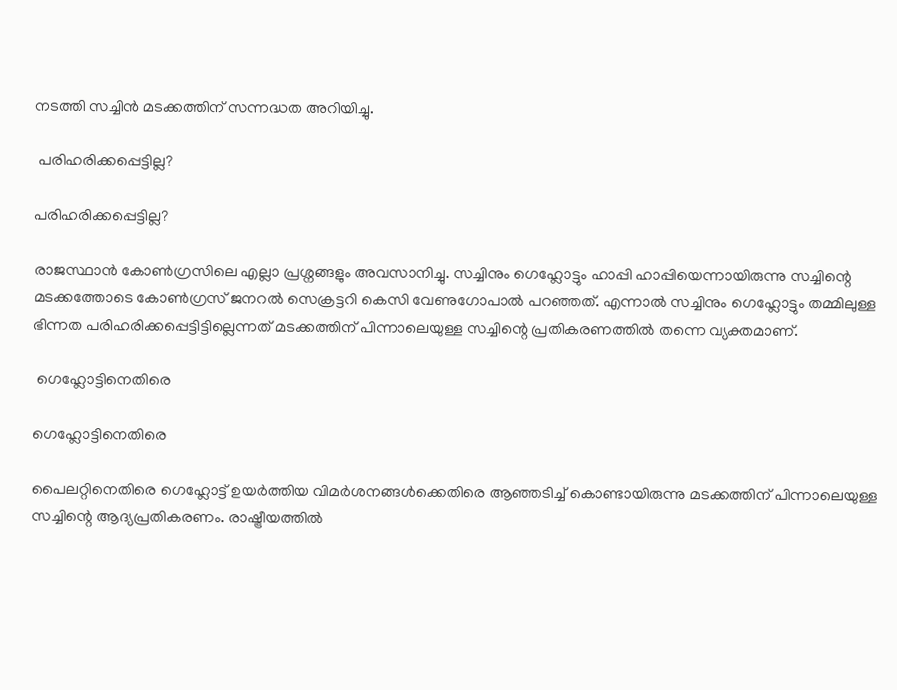നടത്തി സച്ചിൻ മടക്കത്തിന് സന്നദ്ധത അറിയിച്ചു.

 പരിഹരിക്കപ്പെട്ടില്ല?

പരിഹരിക്കപ്പെട്ടില്ല?

രാജസ്ഥാൻ കോൺഗ്രസിലെ എല്ലാ പ്രശ്നങ്ങളും അവസാനിച്ചു. സച്ചിനും ഗെഹ്ലോട്ടും ഹാപ്പി ഹാപ്പിയെന്നായിരുന്നു സച്ചിന്റെ മടക്കത്തോടെ കോൺഗ്രസ് ജനറൽ സെക്രട്ടറി കെസി വേണുഗോപാൽ പറഞ്ഞത്. എന്നാൽ സച്ചിനും ഗെഹ്ലോട്ടും തമ്മിലുള്ള ഭിന്നത പരിഹരിക്കപ്പെട്ടിട്ടില്ലെന്നത് മടക്കത്തിന് പിന്നാലെയുള്ള സച്ചിന്റെ പ്രതികരണത്തിൽ തന്നെ വ്യക്തമാണ്.

 ഗെഹ്ലോട്ടിനെതിരെ

ഗെഹ്ലോട്ടിനെതിരെ

പൈലറ്റിനെതിരെ ഗെഹ്ലോട്ട് ഉയർത്തിയ വിമർശനങ്ങൾക്കെതിരെ ആഞ്ഞടിച്ച് കൊണ്ടായിരുന്നു മടക്കത്തിന് പിന്നാലെയുള്ള സച്ചിന്റെ ആദ്യപ്രതികരണം. രാഷ്ട്രീയത്തില്‍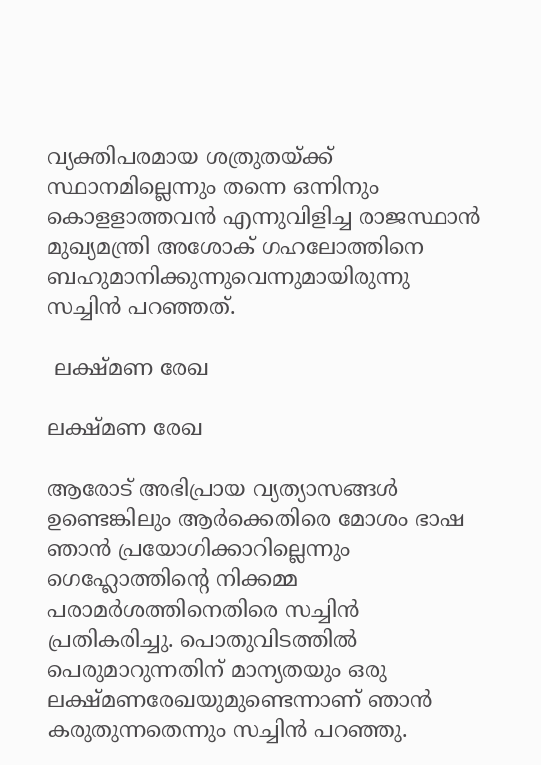വ്യക്തിപരമായ ശത്രുതയ്ക്ക് സ്ഥാനമില്ലെന്നും തന്നെ ഒന്നിനും കൊളളാത്തവന്‍ എന്നുവിളിച്ച രാജസ്ഥാന്‍ മുഖ്യമന്ത്രി അശോക് ഗഹലോത്തിനെ ബഹുമാനിക്കുന്നുവെന്നുമായിരുന്നു സച്ചിൻ പറഞ്ഞത്.

 ലക്ഷ്മണ രേഖ

ലക്ഷ്മണ രേഖ

ആരോട് അഭിപ്രായ വ്യത്യാസങ്ങൾ ഉണ്ടെങ്കിലും ആർക്കെതിരെ മോശം ഭാഷ ഞാൻ പ്രയോഗിക്കാറില്ലെന്നും ഗെഹ്ലോത്തിന്റെ നിക്കമ്മ പരാമർശത്തിനെതിരെ സച്ചിൻ പ്രതികരിച്ചു. പൊതുവിടത്തില്‍ പെരുമാറുന്നതിന് മാന്യതയും ഒരു ലക്ഷ്മണരേഖയുമുണ്ടെന്നാണ് ഞാന്‍ കരുതുന്നതെന്നും സച്ചിൻ പറഞ്ഞു.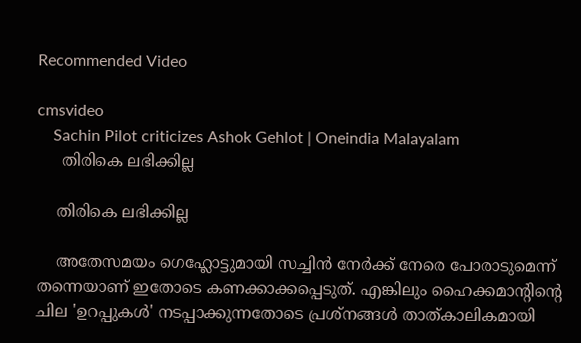Recommended Video

cmsvideo
    Sachin Pilot criticizes Ashok Gehlot | Oneindia Malayalam
     തിരികെ ലഭിക്കില്ല

    തിരികെ ലഭിക്കില്ല

    അതേസമയം ഗെഹ്ലോട്ടുമായി സച്ചിൻ നേർക്ക് നേരെ പോരാടുമെന്ന് തന്നെയാണ് ഇതോടെ കണക്കാക്കപ്പെടുത്. എങ്കിലും ഹൈക്കമാന്റിന്റെ ചില 'ഉറപ്പുകൾ' നടപ്പാക്കുന്നതോടെ പ്രശ്നങ്ങൾ താത്കാലികമായി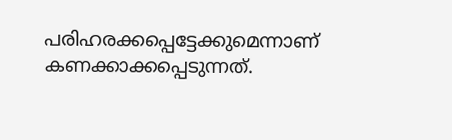പരിഹരക്കപ്പെട്ടേക്കുമെന്നാണ് കണക്കാക്കപ്പെടുന്നത്.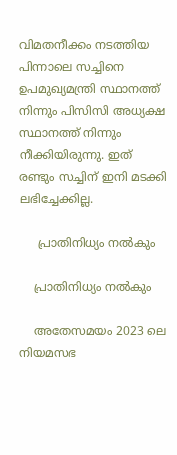വിമതനീക്കം നടത്തിയ പിന്നാലെ സച്ചിനെ ഉപമുഖ്യമന്ത്രി സ്ഥാനത്ത് നിന്നും പിസിസി അധ്യക്ഷ സ്ഥാനത്ത് നിന്നും നീക്കിയിരുന്നു. ഇത് രണ്ടും സച്ചിന് ഇനി മടക്കി ലഭിച്ചേക്കില്ല.

     പ്രാതിനിധ്യം നൽകും

    പ്രാതിനിധ്യം നൽകും

    അതേസമയം 2023 ലെ നിയമസഭ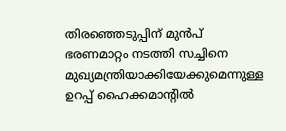തിരഞ്ഞെടുപ്പിന് മുൻപ് ഭരണമാറ്റം നടത്തി സച്ചിനെ മുഖ്യമന്ത്രിയാക്കിയേക്കുമെന്നുള്ള ഉറപ്പ് ഹൈക്കമാന്റിൽ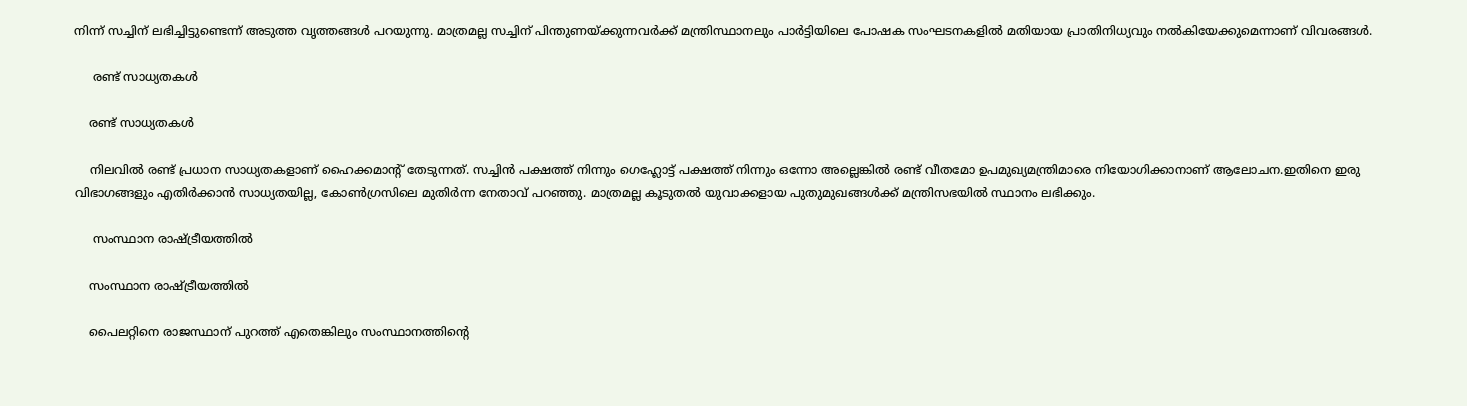നിന്ന് സച്ചിന് ലഭിച്ചിട്ടുണ്ടെന്ന് അടുത്ത വൃത്തങ്ങൾ പറയുന്നു. മാത്രമല്ല സച്ചിന് പിന്തുണയ്ക്കുന്നവർക്ക് മന്ത്രിസ്ഥാനലും പാർട്ടിയിലെ പോഷക സംഘടനകളിൽ മതിയായ പ്രാതിനിധ്യവും നൽകിയേക്കുമെന്നാണ് വിവരങ്ങൾ.

     രണ്ട് സാധ്യതകൾ

    രണ്ട് സാധ്യതകൾ

    നിലവിൽ രണ്ട് പ്രധാന സാധ്യതകളാണ് ഹൈക്കമാന്റ് തേടുന്നത്. സച്ചിൻ പക്ഷത്ത് നിന്നും ഗെഹ്ലോട്ട് പക്ഷത്ത് നിന്നും ഒന്നോ അല്ലെങ്കിൽ രണ്ട് വീതമോ ഉപമുഖ്യമന്ത്രിമാരെ നിയോഗിക്കാനാണ് ആലോചന.ഇതിനെ ഇരു വിഭാഗങ്ങളും എതിർക്കാൻ സാധ്യതയില്ല, കോൺഗ്രസിലെ മുതിർന്ന നേതാവ് പറഞ്ഞു. മാത്രമല്ല കൂടുതൽ യുവാക്കളായ പുതുമുഖങ്ങൾക്ക് മന്ത്രിസഭയിൽ സ്ഥാനം ലഭിക്കും.

     സംസ്ഥാന രാഷ്ട്രീയത്തിൽ

    സംസ്ഥാന രാഷ്ട്രീയത്തിൽ

    പൈലറ്റിനെ രാജസ്ഥാന് പുറത്ത് എതെങ്കിലും സംസ്ഥാനത്തിന്റെ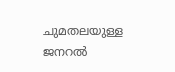ചുമതലയുള്ള ജനറൽ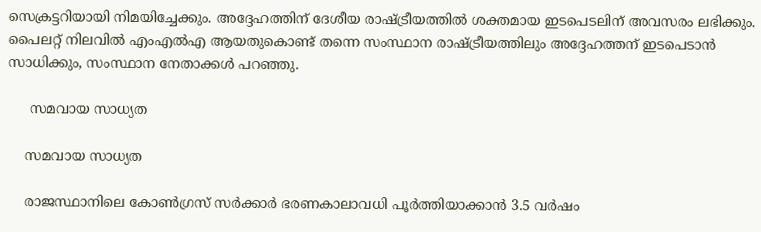സെക്രട്ടറിയായി നിമയിച്ചേക്കും. അദ്ദേഹത്തിന് ദേശീയ രാഷ്ട്രീയത്തിൽ ശക്തമായ ഇടപെടലിന് അവസരം ലഭിക്കും. പൈലറ്റ് നിലവിൽ എംഎൽഎ ആയതുകൊണ്ട് തന്നെ സംസ്ഥാന രാഷ്ട്രീയത്തിലും അദ്ദേഹത്തന് ഇടപെടാൻ സാധിക്കും, സംസ്ഥാന നേതാക്കൾ പറഞ്ഞു.

     സമവായ സാധ്യത

    സമവായ സാധ്യത

    രാജസ്ഥാനിലെ കോൺഗ്രസ് സർക്കാർ ഭരണകാലാവധി പൂർത്തിയാക്കാൻ 3.5 വർഷം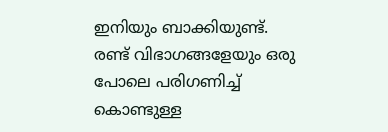ഇനിയും ബാക്കിയുണ്ട്. രണ്ട് വിഭാഗങ്ങളേയും ഒരു പോലെ പരിഗണിച്ച് കൊണ്ടുള്ള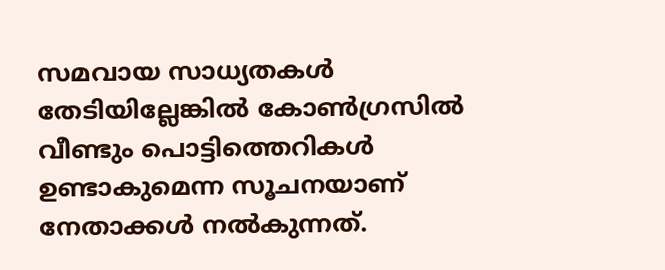സമവായ സാധ്യതകൾ തേടിയില്ലേങ്കിൽ കോൺഗ്രസിൽ വീണ്ടും പൊട്ടിത്തെറികൾ ഉണ്ടാകുമെന്ന സൂചനയാണ് നേതാക്കൾ നൽകുന്നത്.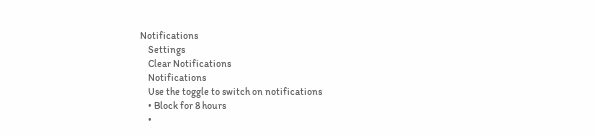Notifications
    Settings
    Clear Notifications
    Notifications
    Use the toggle to switch on notifications
    • Block for 8 hours
    •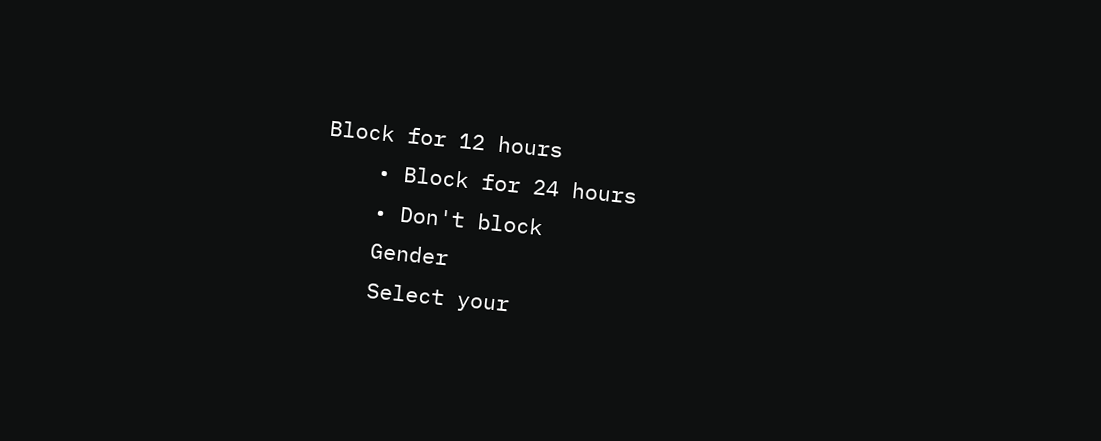Block for 12 hours
    • Block for 24 hours
    • Don't block
    Gender
    Select your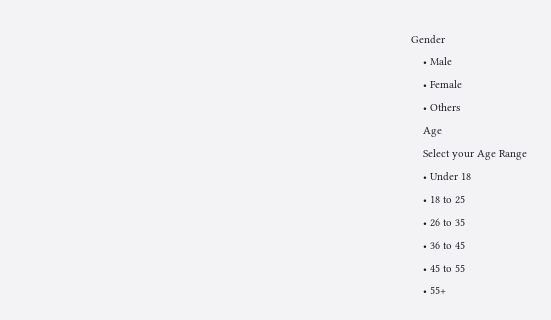Gender
    • Male
    • Female
    • Others
    Age
    Select your Age Range
    • Under 18
    • 18 to 25
    • 26 to 35
    • 36 to 45
    • 45 to 55
    • 55+